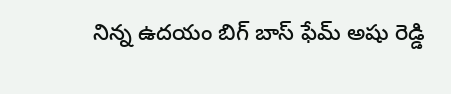నిన్న ఉదయం బిగ్ బాస్ ఫేమ్ అషు రెడ్డి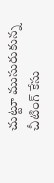చుట్టూ ముసురుకున్న చీటింగ్ కేసు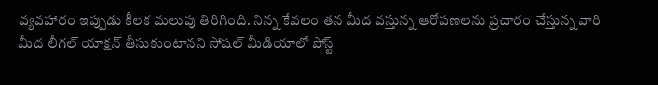వ్యవహారం ఇప్పుడు కీలక మలుపు తిరిగింది. నిన్న కేవలం తన మీద వస్తున్న ఆరోపణలను ప్రచారం చేస్తున్న వారి మీద లీగల్ యాక్షన్ తీసుకుంటానని సోషల్ మీడియాలో పోస్ట్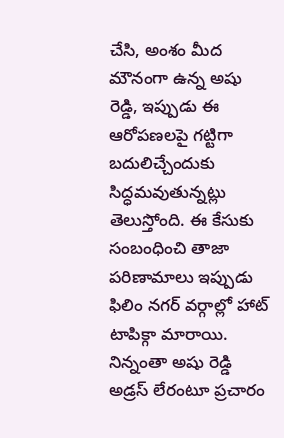చేసి, అంశం మీద మౌనంగా ఉన్న అషు రెడ్డి, ఇప్పుడు ఈ ఆరోపణలపై గట్టిగా బదులిచ్చేందుకు సిద్ధమవుతున్నట్లు తెలుస్తోంది. ఈ కేసుకు సంబంధించి తాజా పరిణామాలు ఇప్పుడు ఫిలిం నగర్ వర్గాల్లో హాట్ టాపిక్గా మారాయి. నిన్నంతా అషు రెడ్డి అడ్రస్ లేరంటూ ప్రచారం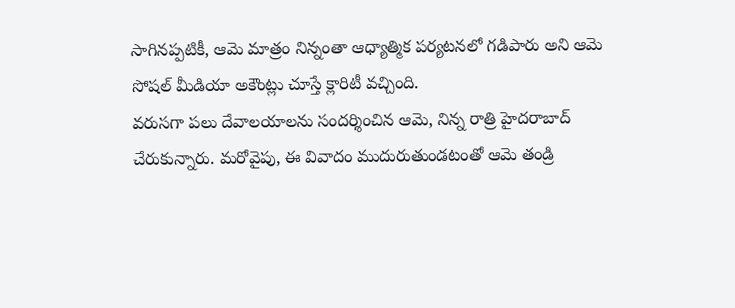సాగినప్పటికీ, ఆమె మాత్రం నిన్నంతా ఆధ్యాత్మిక పర్యటనలో గడిపారు అని ఆమె సోషల్ మీడియా అకౌంట్లు చూస్తే క్లారిటీ వచ్చింది.
వరుసగా పలు దేవాలయాలను సందర్శించిన ఆమె, నిన్న రాత్రి హైదరాబాద్ చేరుకున్నారు. మరోవైపు, ఈ వివాదం ముదురుతుండటంతో ఆమె తండ్రి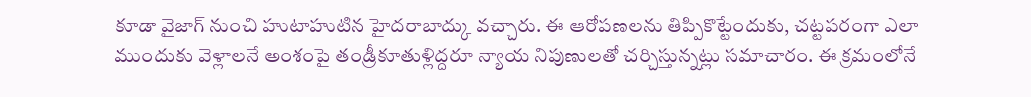కూడా వైజాగ్ నుంచి హుటాహుటిన హైదరాబాద్కు వచ్చారు. ఈ ఆరోపణలను తిప్పికొట్టేందుకు, చట్టపరంగా ఎలా ముందుకు వెళ్లాలనే అంశంపై తండ్రీకూతుళ్లిద్దరూ న్యాయ నిపుణులతో చర్చిస్తున్నట్లు సమాచారం. ఈ క్రమంలోనే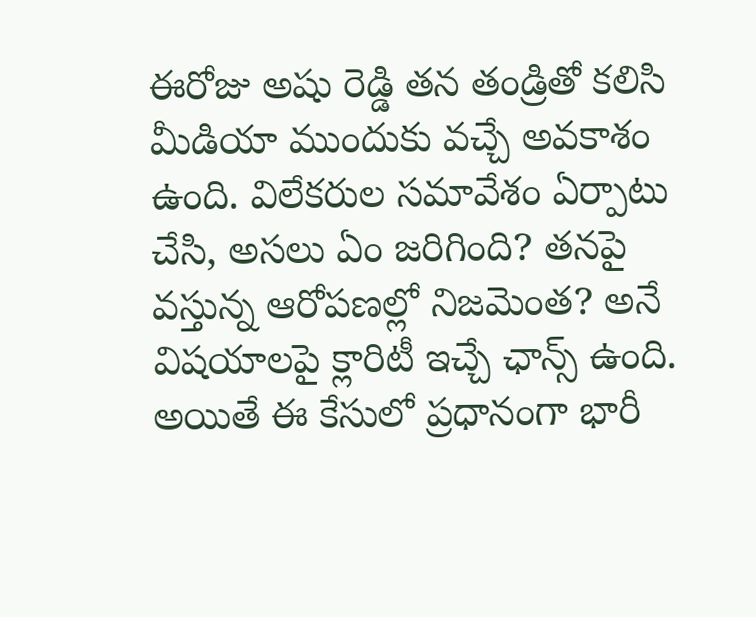ఈరోజు అషు రెడ్డి తన తండ్రితో కలిసి మీడియా ముందుకు వచ్చే అవకాశం ఉంది. విలేకరుల సమావేశం ఏర్పాటు చేసి, అసలు ఏం జరిగింది? తనపై వస్తున్న ఆరోపణల్లో నిజమెంత? అనే విషయాలపై క్లారిటీ ఇచ్చే ఛాన్స్ ఉంది. అయితే ఈ కేసులో ప్రధానంగా భారీ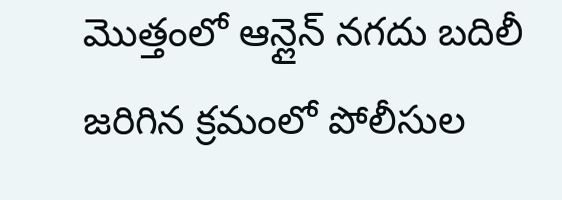మొత్తంలో ఆన్లైన్ నగదు బదిలీ జరిగిన క్రమంలో పోలీసుల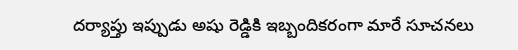దర్యాప్తు ఇప్పుడు అషు రెడ్డికి ఇబ్బందికరంగా మారే సూచనలు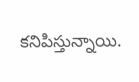కనిపిస్తున్నాయి.